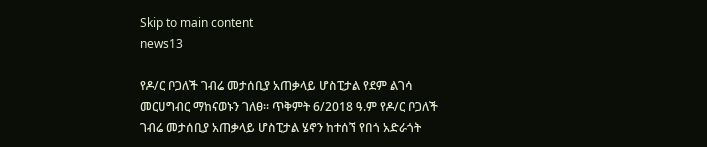Skip to main content
news13

የዶ/ር ቦጋለች ገብሬ መታሰቢያ አጠቃላይ ሆስፒታል የደም ልገሳ መርሀግብር ማከናወኑን ገለፀ። ጥቅምት 6/2018 ዓ.ም የዶ/ር ቦጋለች ገብሬ መታሰቢያ አጠቃላይ ሆስፒታል ሄኖን ከተሰኘ የበጎ አድራጎት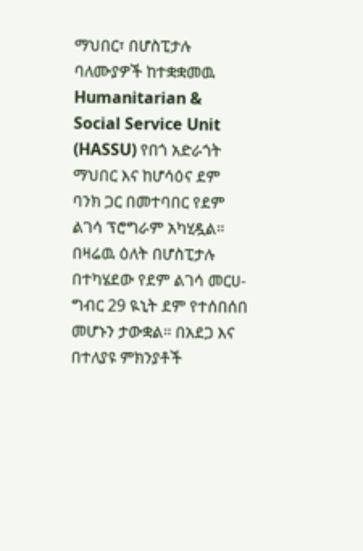ማህበር፣ በሆስፒታሉ ባለሙያዎች ከተቋቋመዉ Humanitarian & Social Service Unit (HASSU) የበጎ አድራጎት ማህበር እና ከሆሳዕና ደም ባንክ ጋር በመተባበር የደም ልገሳ ፕሮግራም አካሂዷል። በዛሬዉ ዕለት በሆስፒታሉ በተካሄደው የደም ልገሳ መርሀ-ግብር 29 ዪኒት ደም የተሰበሰበ መሆኑን ታውቋል። በአደጋ እና በተለያዩ ምክንያቶች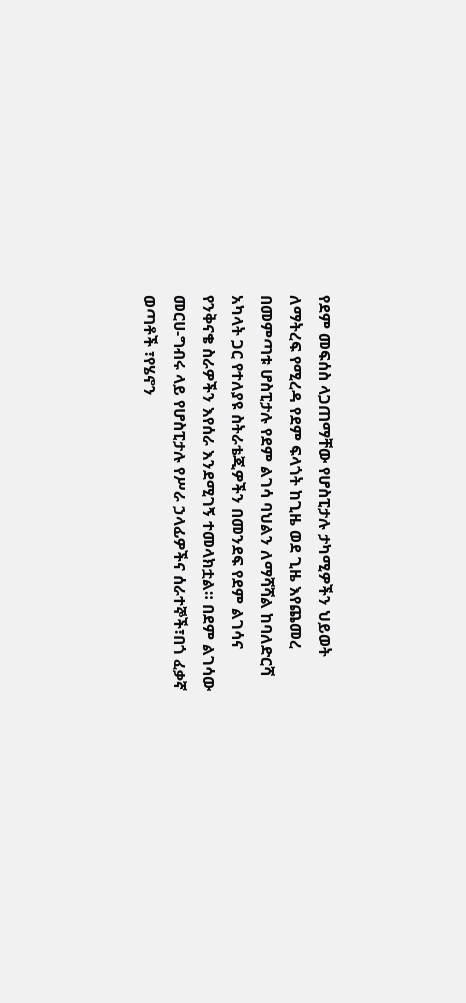የደም መፍሰስ ላጋጠማቸው የሆስፒታሉ ታካሚዎችን ህይወት ለማትረፍ የሚረዳ የደም ፍላጎት ከጊዜ ወደ ጊዜ እየጨመረ በመምጣቱ ሆስፒታሉ የደም ልገሳ ባህልን ለማሻሻል ከባለድርሻ አካላት ጋር የተለያዩ ስትራቴጂዎችን በመንደፍ የደም ልገሳና የንቅናቄ ስራዎችን እየሰራ እንደሚገኝ ተመላክቷል። በደም ልገሳው መርሀ-ግብሩ ላይ የሆስፒታሉ የሥራ ኃላፊዎችና ሰራተኞች፣በጎ ፈቃኛ ወጣቶች ፣የሄኖን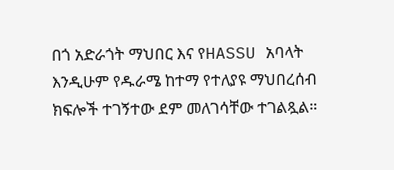በጎ አድራጎት ማህበር እና የHASSU አባላት እንዲሁም የዱራሜ ከተማ የተለያዩ ማህበረሰብ ክፍሎች ተገኝተው ደም መለገሳቸው ተገልጿል።